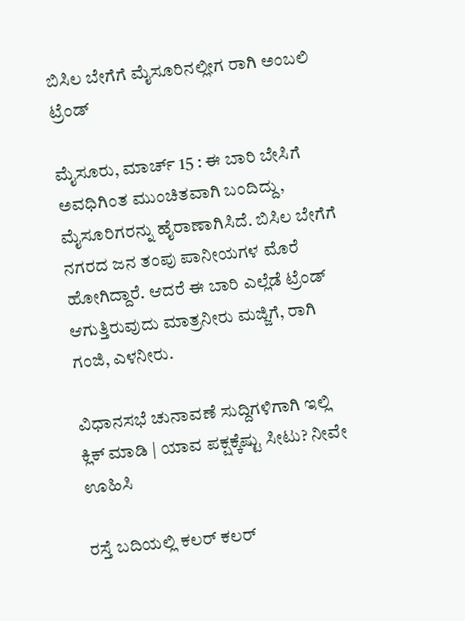ಬಿಸಿಲ ಬೇಗೆಗೆ ಮೈಸೂರಿನಲ್ಲೀಗ ರಾಗಿ ಅಂಬಲಿ ಟ್ರೆಂಡ್

ಮೈಸೂರು, ಮಾರ್ಚ್ 15 : ಈ ಬಾರಿ ಬೇಸಿಗೆ ಅವಧಿಗಿಂತ ಮುಂಚಿತವಾಗಿ ಬಂದಿದ್ದು, ಮೈಸೂರಿಗರನ್ನು ಹೈರಾಣಾಗಿಸಿದೆ. ಬಿಸಿಲ ಬೇಗೆಗೆ ನಗರದ ಜನ ತಂಪು ಪಾನೀಯಗಳ ಮೊರೆ ಹೋಗಿದ್ದಾರೆ. ಆದರೆ ಈ ಬಾರಿ ಎಲ್ಲೆಡೆ ಟ್ರೆಂಡ್ ಆಗುತ್ತಿರುವುದು ಮಾತ್ರನೀರು ಮಜ್ಜಿಗೆ, ರಾಗಿ ಗಂಜಿ, ಎಳನೀರು.

ವಿಧಾನಸಭೆ ಚುನಾವಣೆ ಸುದ್ದಿಗಳಿಗಾಗಿ ಇಲ್ಲಿ ಕ್ಲಿಕ್ ಮಾಡಿ | ಯಾವ ಪಕ್ಷಕ್ಕೆಷ್ಟು ಸೀಟು? ನೀವೇ ಊಹಿಸಿ

ರಸ್ತೆ ಬದಿಯಲ್ಲಿ ಕಲರ್ ಕಲರ್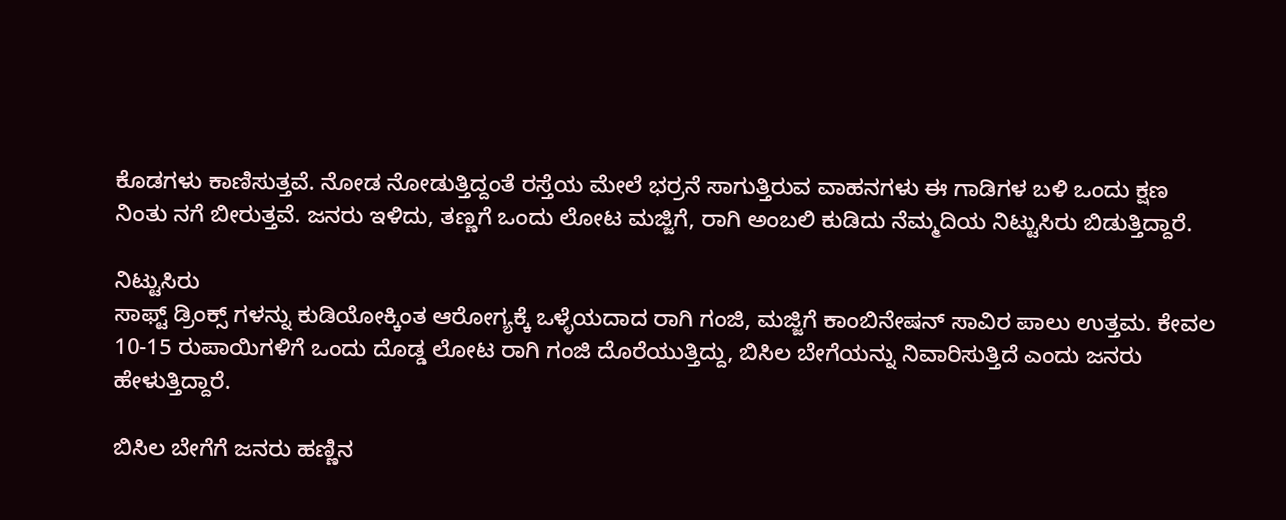ಕೊಡಗಳು ಕಾಣಿಸುತ್ತವೆ. ನೋಡ ನೋಡುತ್ತಿದ್ದಂತೆ ರಸ್ತೆಯ ಮೇಲೆ ಭರ್ರನೆ ಸಾಗುತ್ತಿರುವ ವಾಹನಗಳು ಈ ಗಾಡಿಗಳ ಬಳಿ ಒಂದು ಕ್ಷಣ ನಿಂತು ನಗೆ ಬೀರುತ್ತವೆ. ಜನರು ಇಳಿದು, ತಣ್ಣಗೆ ಒಂದು ಲೋಟ ಮಜ್ಜಿಗೆ, ರಾಗಿ ಅಂಬಲಿ ಕುಡಿದು ನೆಮ್ಮದಿಯ ನಿಟ್ಟುಸಿರು ಬಿಡುತ್ತಿದ್ದಾರೆ.

ನಿಟ್ಟುಸಿರು
ಸಾಫ್ಟ್ ಡ್ರಿಂಕ್ಸ್ ಗಳನ್ನು ಕುಡಿಯೋಕ್ಕಿಂತ ಆರೋಗ್ಯಕ್ಕೆ ಒಳ್ಳೆಯದಾದ ರಾಗಿ ಗಂಜಿ, ಮಜ್ಜಿಗೆ ಕಾಂಬಿನೇಷನ್ ಸಾವಿರ ಪಾಲು ಉತ್ತಮ. ಕೇವಲ 10-15 ರುಪಾಯಿಗಳಿಗೆ ಒಂದು ದೊಡ್ಡ ಲೋಟ ರಾಗಿ ಗಂಜಿ ದೊರೆಯುತ್ತಿದ್ದು, ಬಿಸಿಲ ಬೇಗೆಯನ್ನು ನಿವಾರಿಸುತ್ತಿದೆ ಎಂದು ಜನರು ಹೇಳುತ್ತಿದ್ದಾರೆ.

ಬಿಸಿಲ ಬೇಗೆಗೆ ಜನರು ಹಣ್ಣಿನ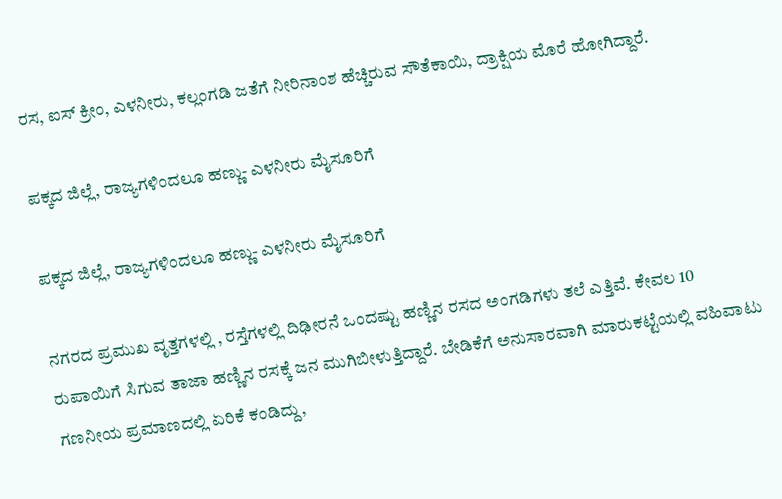ರಸ, ಐಸ್‌ ಕ್ರೀಂ, ಎಳನೀರು, ಕಲ್ಲಂಗಡಿ ಜತೆಗೆ ನೀರಿನಾಂಶ ಹೆಚ್ಚಿರುವ ಸೌತೆಕಾಯಿ, ದ್ರಾಕ್ಷಿಯ ಮೊರೆ ಹೋಗಿದ್ದಾರೆ.

ಪಕ್ಕದ ಜಿಲ್ಲೆ, ರಾಜ್ಯಗಳಿಂದಲೂ ಹಣ್ಣು- ಎಳನೀರು ಮೈಸೂರಿಗೆ

ಪಕ್ಕದ ಜಿಲ್ಲೆ, ರಾಜ್ಯಗಳಿಂದಲೂ ಹಣ್ಣು- ಎಳನೀರು ಮೈಸೂರಿಗೆ

ನಗರದ ಪ್ರಮುಖ ವೃತ್ತಗಳಲ್ಲಿ , ರಸ್ತೆಗಳಲ್ಲಿ ದಿಢೀರನೆ ಒಂದಷ್ಟು ಹಣ್ಣಿನ ರಸದ ಅಂಗಡಿಗಳು ತಲೆ ಎತ್ತಿವೆ. ಕೇವಲ 10 ರುಪಾಯಿಗೆ ಸಿಗುವ ತಾಜಾ ಹಣ್ಣಿನ ರಸಕ್ಕೆ ಜನ ಮುಗಿಬೀಳುತ್ತಿದ್ದಾರೆ. ಬೇಡಿಕೆಗೆ ಅನುಸಾರವಾಗಿ ಮಾರುಕಟ್ಟೆಯಲ್ಲಿ ವಹಿವಾಟು ಗಣನೀಯ ಪ್ರಮಾಣದಲ್ಲಿ ಏರಿಕೆ ಕಂಡಿದ್ದು,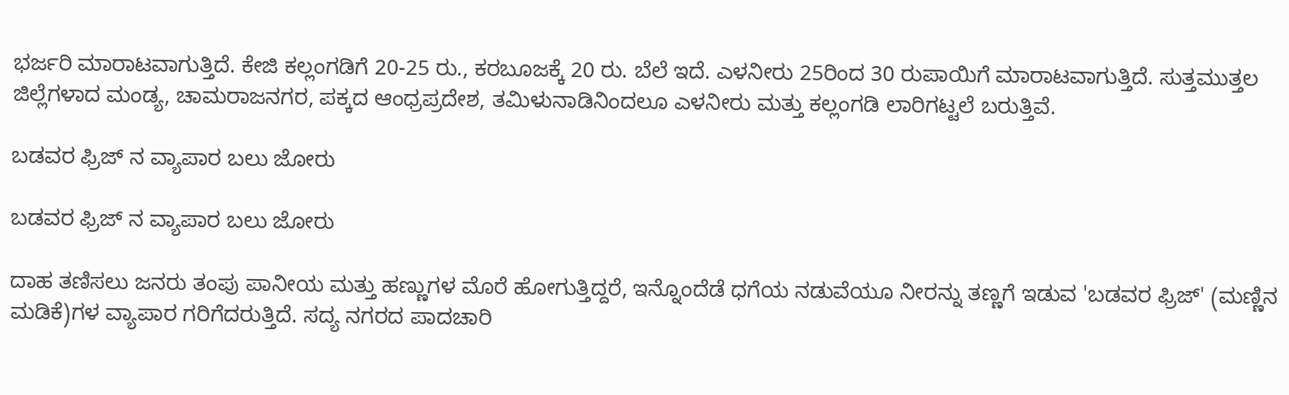ಭರ್ಜರಿ ಮಾರಾಟವಾಗುತ್ತಿದೆ. ಕೇಜಿ ಕಲ್ಲಂಗಡಿಗೆ 20-25 ರು., ಕರಬೂಜಕ್ಕೆ 20 ರು. ಬೆಲೆ ಇದೆ. ಎಳನೀರು 25ರಿಂದ 30 ರುಪಾಯಿಗೆ ಮಾರಾಟವಾಗುತ್ತಿದೆ. ಸುತ್ತಮುತ್ತಲ ಜಿಲ್ಲೆಗಳಾದ ಮಂಡ್ಯ, ಚಾಮರಾಜನಗರ, ಪಕ್ಕದ ಆಂಧ್ರಪ್ರದೇಶ, ತಮಿಳುನಾಡಿನಿಂದಲೂ ಎಳನೀರು ಮತ್ತು ಕಲ್ಲಂಗಡಿ ಲಾರಿಗಟ್ಟಲೆ ಬರುತ್ತಿವೆ.

ಬಡವರ ಫ್ರಿಜ್ ನ ವ್ಯಾಪಾರ ಬಲು ಜೋರು

ಬಡವರ ಫ್ರಿಜ್ ನ ವ್ಯಾಪಾರ ಬಲು ಜೋರು

ದಾಹ ತಣಿಸಲು ಜನರು ತಂಪು ಪಾನೀಯ ಮತ್ತು ಹಣ್ಣುಗಳ ಮೊರೆ ಹೋಗುತ್ತಿದ್ದರೆ, ಇನ್ನೊಂದೆಡೆ ಧಗೆಯ ನಡುವೆಯೂ ನೀರನ್ನು ತಣ್ಣಗೆ ಇಡುವ 'ಬಡವರ ಫ್ರಿಜ್' (ಮಣ್ಣಿನ ಮಡಿಕೆ)ಗಳ ವ್ಯಾಪಾರ ಗರಿಗೆದರುತ್ತಿದೆ. ಸದ್ಯ ನಗರದ ಪಾದಚಾರಿ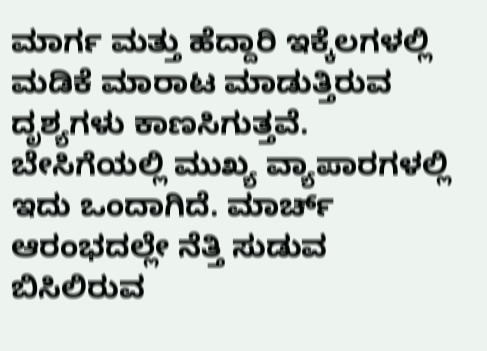ಮಾರ್ಗ ಮತ್ತು ಹೆದ್ದಾರಿ ಇಕ್ಕೆಲಗಳಲ್ಲಿ ಮಡಿಕೆ ಮಾರಾಟ ಮಾಡುತ್ತಿರುವ ದೃಶ್ಯಗಳು ಕಾಣಸಿಗುತ್ತವೆ. ಬೇಸಿಗೆಯಲ್ಲಿ ಮುಖ್ಯ ವ್ಯಾಪಾರಗಳಲ್ಲಿ ಇದು ಒಂದಾಗಿದೆ. ಮಾರ್ಚ್‌ ಆರಂಭದಲ್ಲೇ ನೆತ್ತಿ ಸುಡುವ ಬಿಸಿಲಿರುವ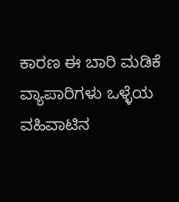ಕಾರಣ ಈ ಬಾರಿ ಮಡಿಕೆ ವ್ಯಾಪಾರಿಗಳು ಒಳ್ಳೆಯ ವಹಿವಾಟಿನ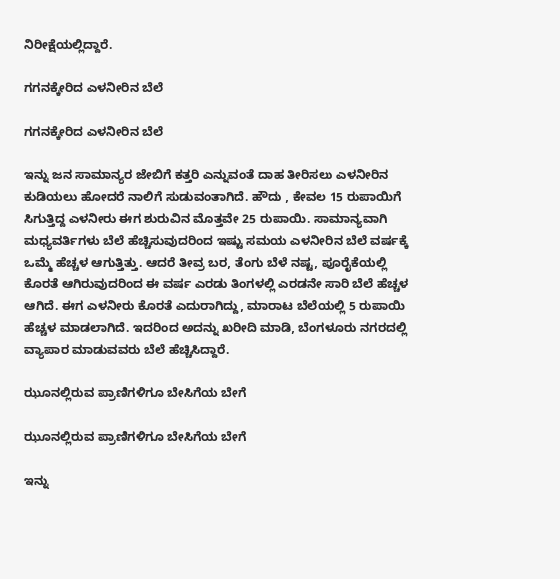ನಿರೀಕ್ಷೆಯಲ್ಲಿದ್ದಾರೆ.

ಗಗನಕ್ಕೇರಿದ ಎಳನೀರಿನ ಬೆಲೆ

ಗಗನಕ್ಕೇರಿದ ಎಳನೀರಿನ ಬೆಲೆ

ಇನ್ನು ಜನ ಸಾಮಾನ್ಯರ ಜೇಬಿಗೆ ಕತ್ತರಿ ಎನ್ನುವಂತೆ ದಾಹ ತೀರಿಸಲು ಎಳನೀರಿನ ಕುಡಿಯಲು ಹೋದರೆ ನಾಲಿಗೆ ಸುಡುವಂತಾಗಿದೆ. ಹೌದು , ಕೇವಲ 15 ರುಪಾಯಿಗೆ ಸಿಗುತ್ತಿದ್ದ ಎಳನೀರು ಈಗ ಶುರುವಿನ ಮೊತ್ತವೇ 25 ರುಪಾಯಿ. ಸಾಮಾನ್ಯವಾಗಿ ಮಧ್ಯವರ್ತಿಗಳು ಬೆಲೆ ಹೆಚ್ಚಿಸುವುದರಿಂದ ಇಷ್ಟು ಸಮಯ ಎಳನೀರಿನ ಬೆಲೆ ವರ್ಷಕ್ಕೆ ಒಮ್ಮೆ ಹೆಚ್ಚಳ ಆಗುತ್ತಿತ್ತು. ಆದರೆ ತೀವ್ರ ಬರ, ತೆಂಗು ಬೆಳೆ ನಷ್ಟ, ಪೂರೈಕೆಯಲ್ಲಿ ಕೊರತೆ ಆಗಿರುವುದರಿಂದ ಈ ವರ್ಷ ಎರಡು ತಿಂಗಳಲ್ಲಿ ಎರಡನೇ ಸಾರಿ ಬೆಲೆ ಹೆಚ್ಚಳ ಆಗಿದೆ. ಈಗ ಎಳನೀರು ಕೊರತೆ ಎದುರಾಗಿದ್ದು, ಮಾರಾಟ ಬೆಲೆಯಲ್ಲಿ 5 ರುಪಾಯಿ ಹೆಚ್ಚಳ ಮಾಡಲಾಗಿದೆ. ಇದರಿಂದ ಅದನ್ನು ಖರೀದಿ ಮಾಡಿ, ಬೆಂಗಳೂರು ನಗರದಲ್ಲಿ ವ್ಯಾಪಾರ ಮಾಡುವವರು ಬೆಲೆ ಹೆಚ್ಚಿಸಿದ್ದಾರೆ.

ಝೂನಲ್ಲಿರುವ ಪ್ರಾಣಿಗಳಿಗೂ ಬೇಸಿಗೆಯ ಬೇಗೆ

ಝೂನಲ್ಲಿರುವ ಪ್ರಾಣಿಗಳಿಗೂ ಬೇಸಿಗೆಯ ಬೇಗೆ

ಇನ್ನು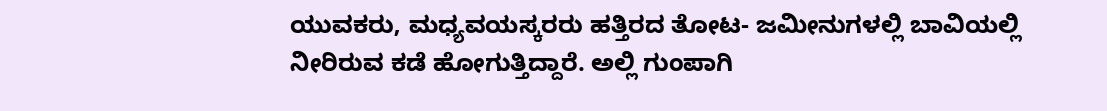ಯುವಕರು, ಮಧ್ಯವಯಸ್ಕರರು ಹತ್ತಿರದ ತೋಟ- ಜಮೀನುಗಳಲ್ಲಿ ಬಾವಿಯಲ್ಲಿ ನೀರಿರುವ ಕಡೆ ಹೋಗುತ್ತಿದ್ದಾರೆ. ಅಲ್ಲಿ ಗುಂಪಾಗಿ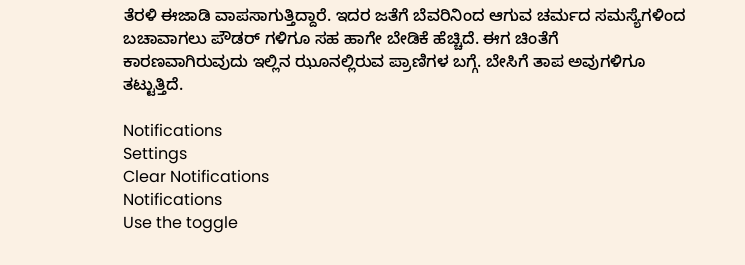ತೆರಳಿ ಈಜಾಡಿ ವಾಪಸಾಗುತ್ತಿದ್ದಾರೆ. ಇದರ ಜತೆಗೆ ಬೆವರಿನಿಂದ ಆಗುವ ಚರ್ಮದ ಸಮಸ್ಯೆಗಳಿಂದ ಬಚಾವಾಗಲು ಪೌಡರ್ ಗಳಿಗೂ ಸಹ ಹಾಗೇ ಬೇಡಿಕೆ ಹೆಚ್ಚಿದೆ. ಈಗ ಚಿಂತೆಗೆ ಕಾರಣವಾಗಿರುವುದು ಇಲ್ಲಿನ ಝೂನಲ್ಲಿರುವ ಪ್ರಾಣಿಗಳ ಬಗ್ಗೆ. ಬೇಸಿಗೆ ತಾಪ ಅವುಗಳಿಗೂ ತಟ್ಟುತ್ತಿದೆ.

Notifications
Settings
Clear Notifications
Notifications
Use the toggle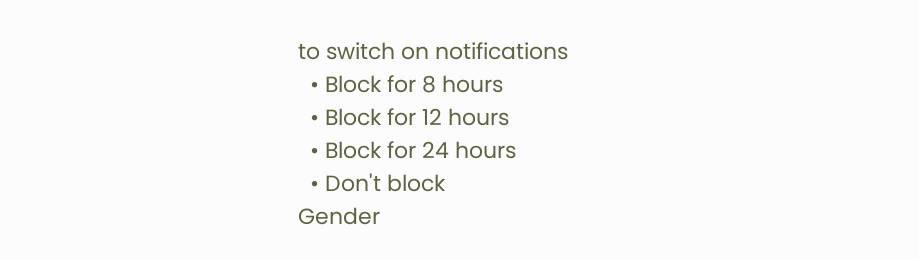to switch on notifications
  • Block for 8 hours
  • Block for 12 hours
  • Block for 24 hours
  • Don't block
Gender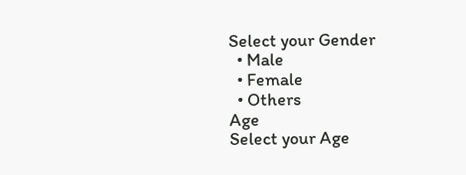Select your Gender
  • Male
  • Female
  • Others
Age
Select your Age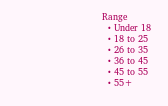Range
  • Under 18
  • 18 to 25
  • 26 to 35
  • 36 to 45
  • 45 to 55
  • 55+